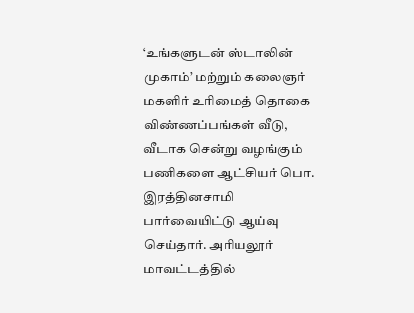‘உங்களுடன் ஸ்டாலின் முகாம்’ மற்றும் கலைஞர் மகளிர் உரிமைத் தொகை விண்ணப்பங்கள் வீடு, வீடாக சென்று வழங்கும் பணிகளை ஆட்சியர் பொ. இரத்தினசாமி பார்வையிட்டு ஆய்வு செய்தார். அரியலூர் மாவட்டத்தில்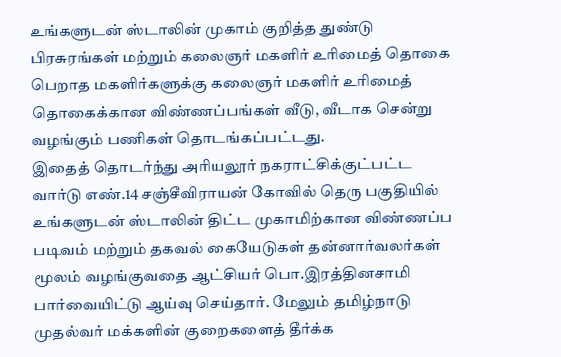உங்களுடன் ஸ்டாலின் முகாம் குறித்த துண்டு பிரசுரங்கள் மற்றும் கலைஞர் மகளிர் உரிமைத் தொகை பெறாத மகளிர்களுக்கு கலைஞர் மகளிர் உரிமைத் தொகைக்கான விண்ணப்பங்கள் வீடு, வீடாக சென்று வழங்கும் பணிகள் தொடங்கப்பட்டது.
இதைத் தொடர்ந்து அரியலூர் நகராட்சிக்குட்பட்ட வார்டு எண்.14 சஞ்சீவிராயன் கோவில் தெரு பகுதியில் உங்களுடன் ஸ்டாலின் திட்ட முகாமிற்கான விண்ணப்ப படிவம் மற்றும் தகவல் கையேடுகள் தன்னார்வலர்கள் மூலம் வழங்குவதை ஆட்சியர் பொ.இரத்தினசாமி பார்வையிட்டு ஆய்வு செய்தார். மேலும் தமிழ்நாடு முதல்வர் மக்களின் குறைகளைத் தீர்க்க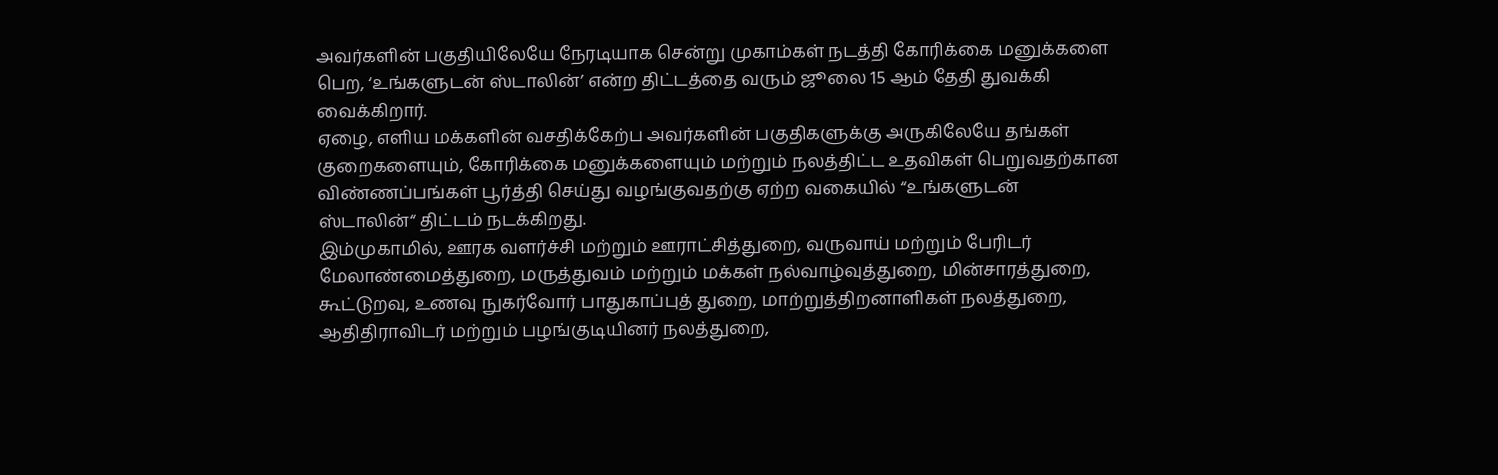அவர்களின் பகுதியிலேயே நேரடியாக சென்று முகாம்கள் நடத்தி கோரிக்கை மனுக்களை பெற, ‘உங்களுடன் ஸ்டாலின்’ என்ற திட்டத்தை வரும் ஜூலை 15 ஆம் தேதி துவக்கி வைக்கிறார்.
ஏழை, எளிய மக்களின் வசதிக்கேற்ப அவர்களின் பகுதிகளுக்கு அருகிலேயே தங்கள் குறைகளையும், கோரிக்கை மனுக்களையும் மற்றும் நலத்திட்ட உதவிகள் பெறுவதற்கான விண்ணப்பங்கள் பூர்த்தி செய்து வழங்குவதற்கு ஏற்ற வகையில் “உங்களுடன் ஸ்டாலின்“ திட்டம் நடக்கிறது.
இம்முகாமில், ஊரக வளர்ச்சி மற்றும் ஊராட்சித்துறை, வருவாய் மற்றும் பேரிடர் மேலாண்மைத்துறை, மருத்துவம் மற்றும் மக்கள் நல்வாழ்வுத்துறை, மின்சாரத்துறை, கூட்டுறவு, உணவு நுகர்வோர் பாதுகாப்புத் துறை, மாற்றுத்திறனாளிகள் நலத்துறை, ஆதிதிராவிடர் மற்றும் பழங்குடியினர் நலத்துறை,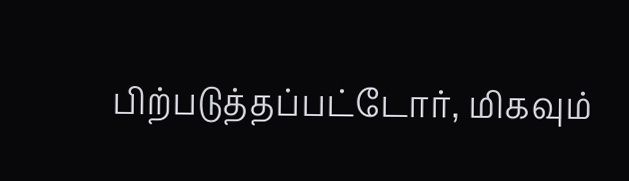பிற்படுத்தப்பட்டோர், மிகவும்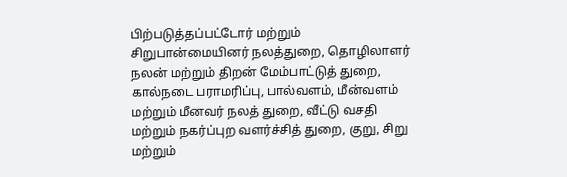பிற்படுத்தப்பட்டோர் மற்றும் சிறுபான்மையினர் நலத்துறை, தொழிலாளர் நலன் மற்றும் திறன் மேம்பாட்டுத் துறை, கால்நடை பராமரிப்பு, பால்வளம், மீன்வளம் மற்றும் மீனவர் நலத் துறை, வீட்டு வசதி மற்றும் நகர்ப்புற வளர்ச்சித் துறை, குறு, சிறு மற்றும்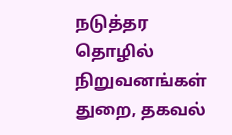நடுத்தர தொழில் நிறுவனங்கள் துறை, தகவல்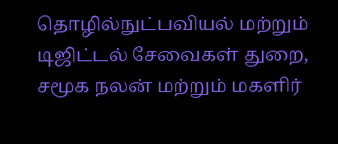தொழில்நுட்பவியல் மற்றும் டிஜிட்டல் சேவைகள் துறை, சமூக நலன் மற்றும் மகளிர்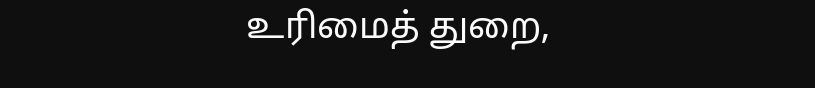உரிமைத் துறை,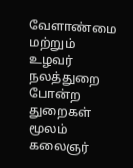வேளாண்மை மற்றும் உழவர் நலத்துறை போன்ற துறைகள் மூலம் கலைஞர்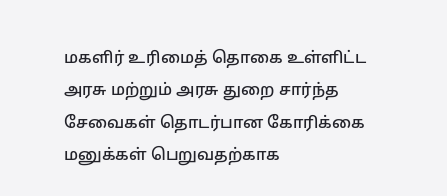மகளிர் உரிமைத் தொகை உள்ளிட்ட அரசு மற்றும் அரசு துறை சார்ந்த சேவைகள் தொடர்பான கோரிக்கை மனுக்கள் பெறுவதற்காக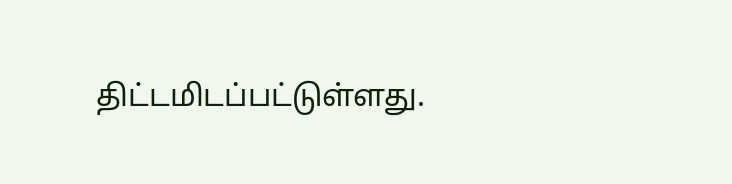திட்டமிடப்பட்டுள்ளது.